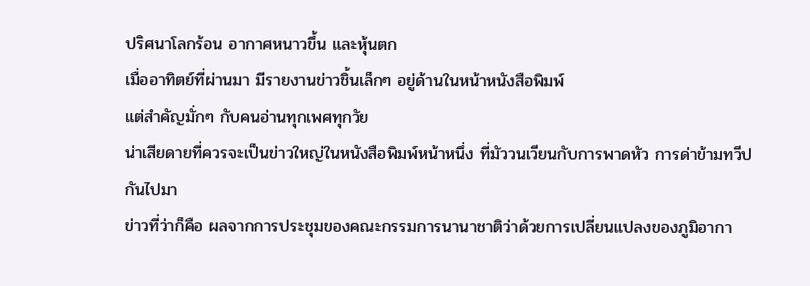ปริศนาโลกร้อน อากาศหนาวขึ้น และหุ้นตก
เมื่ออาทิตย์ที่ผ่านมา มีรายงานข่าวชิ้นเล็กๆ อยู่ด้านในหน้าหนังสือพิมพ์
แต่สำคัญมั่กๆ กับคนอ่านทุกเพศทุกวัย
น่าเสียดายที่ควรจะเป็นข่าวใหญ่ในหนังสือพิมพ์หน้าหนึ่ง ที่มัววนเวียนกับการพาดหัว การด่าข้ามทวีปกันไปมา
ข่าวที่ว่าก็คือ ผลจากการประชุมของคณะกรรมการนานาชาติว่าด้วยการเปลี่ยนแปลงของภูมิอากา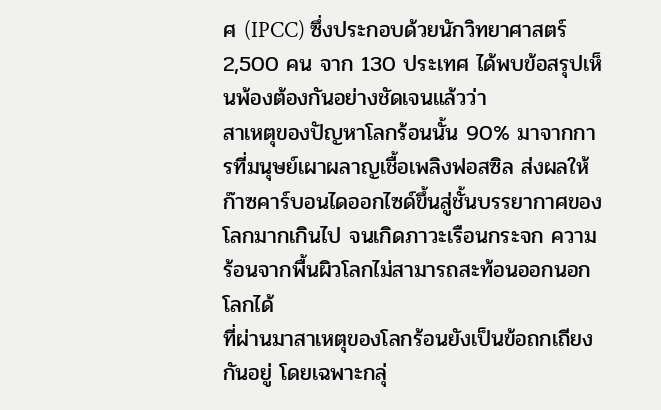ศ (IPCC) ซึ่งประกอบด้วยนักวิทยาศาสตร์ 2,500 คน จาก 130 ประเทศ ได้พบข้อสรุปเห็นพ้องต้องกันอย่างชัดเจนแล้วว่า
สาเหตุของปัญหาโลกร้อนนั้น 90% มาจากการที่มนุษย์เผาผลาญเชื้อเพลิงฟอสซิล ส่งผลให้ก๊าซคาร์บอนไดออกไซด์ขึ้นสู่ชั้นบรรยากาศของโลกมากเกินไป จนเกิดภาวะเรือนกระจก ความร้อนจากพื้นผิวโลกไม่สามารถสะท้อนออกนอกโลกได้
ที่ผ่านมาสาเหตุของโลกร้อนยังเป็นข้อถกเถียงกันอยู่ โดยเฉพาะกลุ่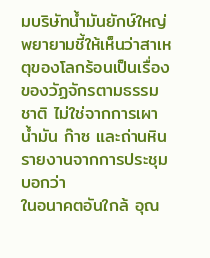มบริษัทน้ำมันยักษ์ใหญ่ พยายามชี้ให้เห็นว่าสาเหตุของโลกร้อนเป็นเรื่องของวัฏจักรตามธรรมชาติ ไม่ใช่จากการเผาน้ำมัน ก๊าซ และถ่านหิน
รายงานจากการประชุมบอกว่า
ในอนาคตอันใกล้ อุณ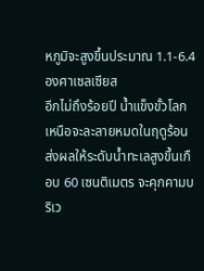หภูมิจะสูงขึ้นประมาณ 1.1-6.4 องศาเซลเซียส
อีกไม่ถึงร้อยปี น้ำแข็งขั้วโลกเหนือจะละลายหมดในฤดูร้อน ส่งผลให้ระดับน้ำทะเลสูงขึ้นเกือบ 60 เซนติเมตร จะคุกคามบริเว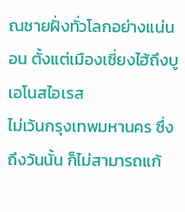ณชายฝั่งทั่วโลกอย่างแน่นอน ตั้งแต่เมืองเซี่ยงไฮ้ถึงบูเอโนสไอเรส
ไม่เว้นกรุงเทพมหานคร ซึ่งถึงวันนั้น ก็ไม่สามารถแก้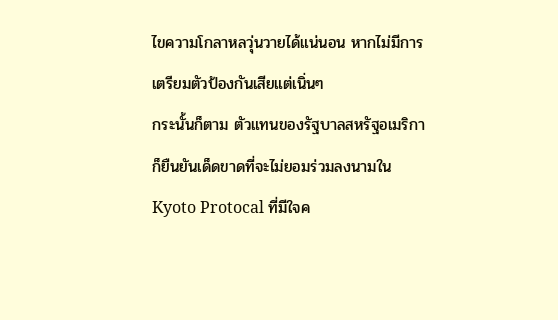ไขความโกลาหลวุ่นวายได้แน่นอน หากไม่มีการเตรียมตัวป้องกันเสียแต่เนิ่นๆ
กระนั้นก็ตาม ตัวแทนของรัฐบาลสหรัฐอเมริกา ก็ยืนยันเด็ดขาดที่จะไม่ยอมร่วมลงนามใน Kyoto Protocal ที่มีใจค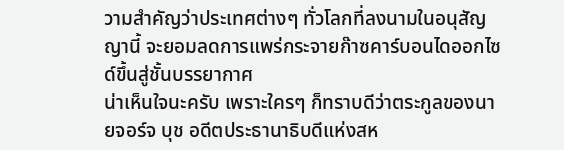วามสำคัญว่าประเทศต่างๆ ทั่วโลกที่ลงนามในอนุสัญญานี้ จะยอมลดการแพร่กระจายก๊าซคาร์บอนไดออกไซด์ขึ้นสู่ชั้นบรรยากาศ
น่าเห็นใจนะครับ เพราะใครๆ ก็ทราบดีว่าตระกูลของนายจอร์จ บุช อดีตประธานาธิบดีแห่งสห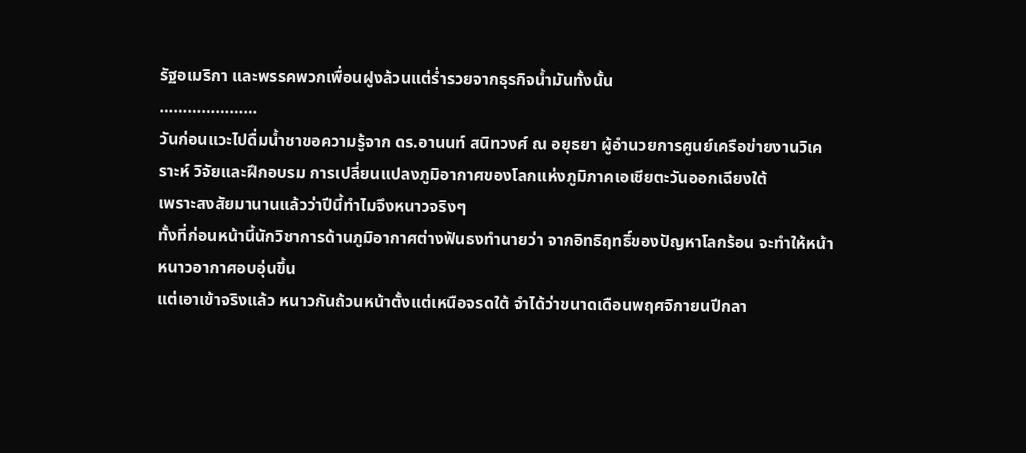รัฐอเมริกา และพรรคพวกเพื่อนฝูงล้วนแต่ร่ำรวยจากธุรกิจน้ำมันทั้งนั้น
…………………
วันก่อนแวะไปดื่มน้ำชาขอความรู้จาก ดร.อานนท์ สนิทวงศ์ ณ อยุธยา ผู้อำนวยการศูนย์เครือข่ายงานวิเคราะห์ วิจัยและฝึกอบรม การเปลี่ยนแปลงภูมิอากาศของโลกแห่งภูมิภาคเอเชียตะวันออกเฉียงใต้
เพราะสงสัยมานานแล้วว่าปีนี้ทำไมจึงหนาวจริงๆ
ทั้งที่ก่อนหน้านี้นักวิชาการด้านภูมิอากาศต่างฟันธงทำนายว่า จากอิทธิฤทธิ์ของปัญหาโลกร้อน จะทำให้หน้าหนาวอากาศอบอุ่นขึ้น
แต่เอาเข้าจริงแล้ว หนาวกันถ้วนหน้าตั้งแต่เหนือจรดใต้ จำได้ว่าขนาดเดือนพฤศจิกายนปีกลา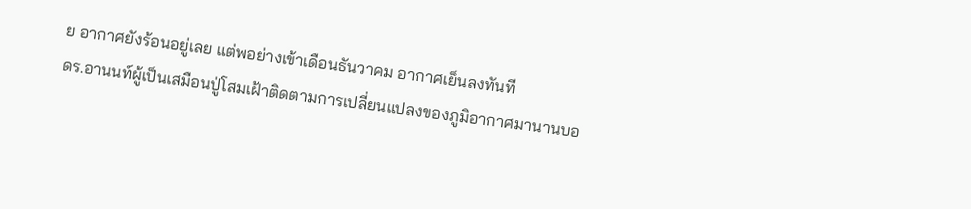ย อากาศยังร้อนอยู่เลย แต่พอย่างเข้าเดือนธันวาคม อากาศเย็นลงทันที
ดร.อานนท์ผู้เป็นเสมือนปู่โสมเฝ้าติดตามการเปลี่ยนแปลงของภูมิอากาศมานานบอ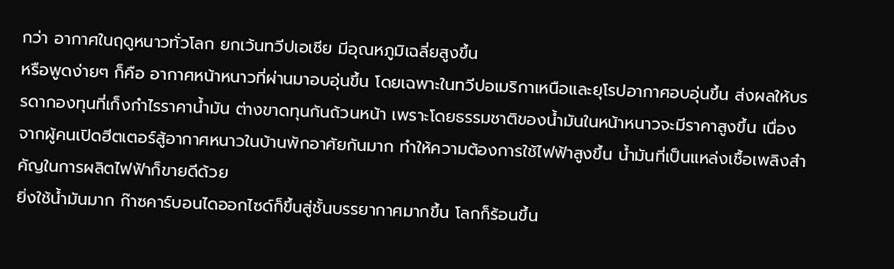กว่า อากาศในฤดูหนาวทั่วโลก ยกเว้นทวีปเอเชีย มีอุณหภูมิเฉลี่ยสูงขึ้น
หรือพูดง่ายๆ ก็คือ อากาศหน้าหนาวที่ผ่านมาอบอุ่นขึ้น โดยเฉพาะในทวีปอเมริกาเหนือและยุโรปอากาศอบอุ่นขึ้น ส่งผลให้บรรดากองทุนที่เก็งกำไรราคาน้ำมัน ต่างขาดทุนกันถ้วนหน้า เพราะโดยธรรมชาติของน้ำมันในหน้าหนาวจะมีราคาสูงขึ้น เนื่องจากผู้คนเปิดฮีตเตอร์สู้อากาศหนาวในบ้านพักอาศัยกันมาก ทำให้ความต้องการใช้ไฟฟ้าสูงขึ้น น้ำมันที่เป็นแหล่งเชื้อเพลิงสำคัญในการผลิตไฟฟ้าก็ขายดีด้วย
ยิ่งใช้น้ำมันมาก ก๊าซคาร์บอนไดออกไซด์ก็ขึ้นสู่ชั้นบรรยากาศมากขึ้น โลกก็ร้อนขึ้น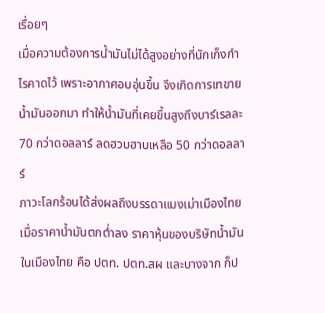เรื่อยๆ
เมื่อความต้องการน้ำมันไม่ได้สูงอย่างที่นักเก็งกำไรคาดไว้ เพราะอากาศอบอุ่นขึ้น จึงเกิดการเทขายน้ำมันออกมา ทำให้น้ำมันที่เคยขึ้นสูงถึงบาร์เรลละ 70 กว่าดอลลาร์ ลดฮวบฮาบเหลือ 50 กว่าดอลลาร์
ภาวะโลกร้อนได้ส่งผลถึงบรรดาแมงเม่าเมืองไทย เมื่อราคาน้ำมันตกต่ำลง ราคาหุ้นของบริษัทน้ำมันในเมืองไทย คือ ปตท. ปตท.สผ และบางจาก ก็ป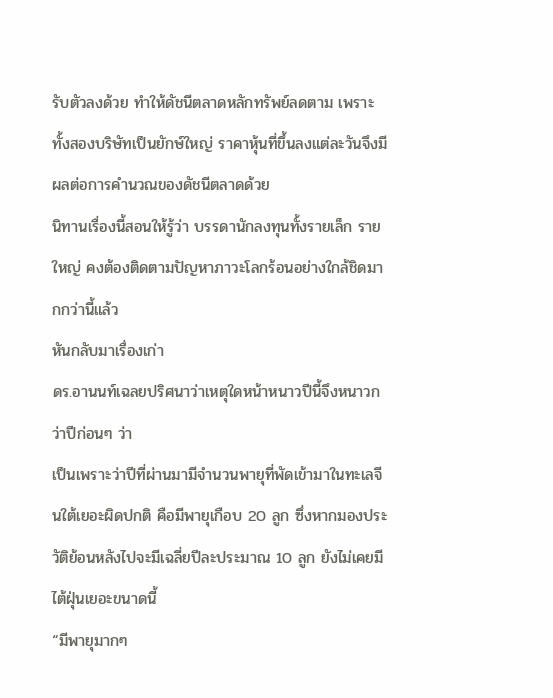รับตัวลงด้วย ทำให้ดัชนีตลาดหลักทรัพย์ลดตาม เพราะทั้งสองบริษัทเป็นยักษ์ใหญ่ ราคาหุ้นที่ขึ้นลงแต่ละวันจึงมีผลต่อการคำนวณของดัชนีตลาดด้วย
นิทานเรื่องนี้สอนให้รู้ว่า บรรดานักลงทุนทั้งรายเล็ก รายใหญ่ คงต้องติดตามปัญหาภาวะโลกร้อนอย่างใกล้ชิดมากกว่านี้แล้ว
หันกลับมาเรื่องเก่า
ดร.อานนท์เฉลยปริศนาว่าเหตุใดหน้าหนาวปีนี้จึงหนาวกว่าปีก่อนๆ ว่า
เป็นเพราะว่าปีที่ผ่านมามีจำนวนพายุที่พัดเข้ามาในทะเลจีนใต้เยอะผิดปกติ คือมีพายุเกือบ 20 ลูก ซึ่งหากมองประวัติย้อนหลังไปจะมีเฉลี่ยปีละประมาณ 10 ลูก ยังไม่เคยมีไต้ฝุ่นเยอะขนาดนี้
“มีพายุมากๆ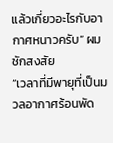แล้วเกี่ยวอะไรกับอากาศหนาวครับ” ผมชักสงสัย
“เวลาที่มีพายุที่เป็นมวลอากาศร้อนพัด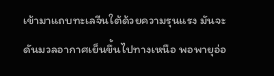เข้ามาแถบทะเลจีนใต้ด้วยความรุนแรง มันจะดันมวลอากาศเย็นขึ้นไปทางเหนือ พอพายุอ่อ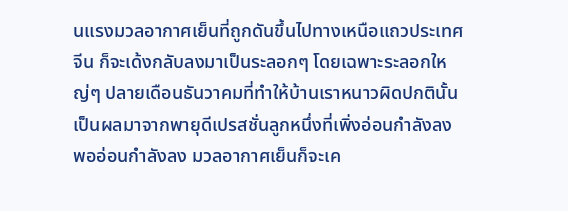นแรงมวลอากาศเย็นที่ถูกดันขึ้นไปทางเหนือแถวประเทศจีน ก็จะเด้งกลับลงมาเป็นระลอกๆ โดยเฉพาะระลอกใหญ่ๆ ปลายเดือนธันวาคมที่ทำให้บ้านเราหนาวผิดปกตินั้น เป็นผลมาจากพายุดีเปรสชั่นลูกหนึ่งที่เพิ่งอ่อนกำลังลง พออ่อนกำลังลง มวลอากาศเย็นก็จะเค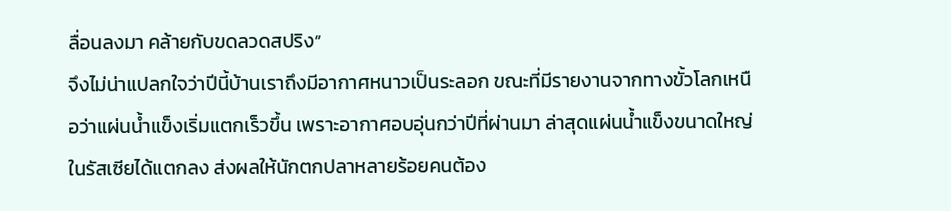ลื่อนลงมา คล้ายกับขดลวดสปริง”
จึงไม่น่าแปลกใจว่าปีนี้บ้านเราถึงมีอากาศหนาวเป็นระลอก ขณะที่มีรายงานจากทางขั้วโลกเหนือว่าแผ่นน้ำแข็งเริ่มแตกเร็วขึ้น เพราะอากาศอบอุ่นกว่าปีที่ผ่านมา ล่าสุดแผ่นน้ำแข็งขนาดใหญ่ในรัสเซียได้แตกลง ส่งผลให้นักตกปลาหลายร้อยคนต้อง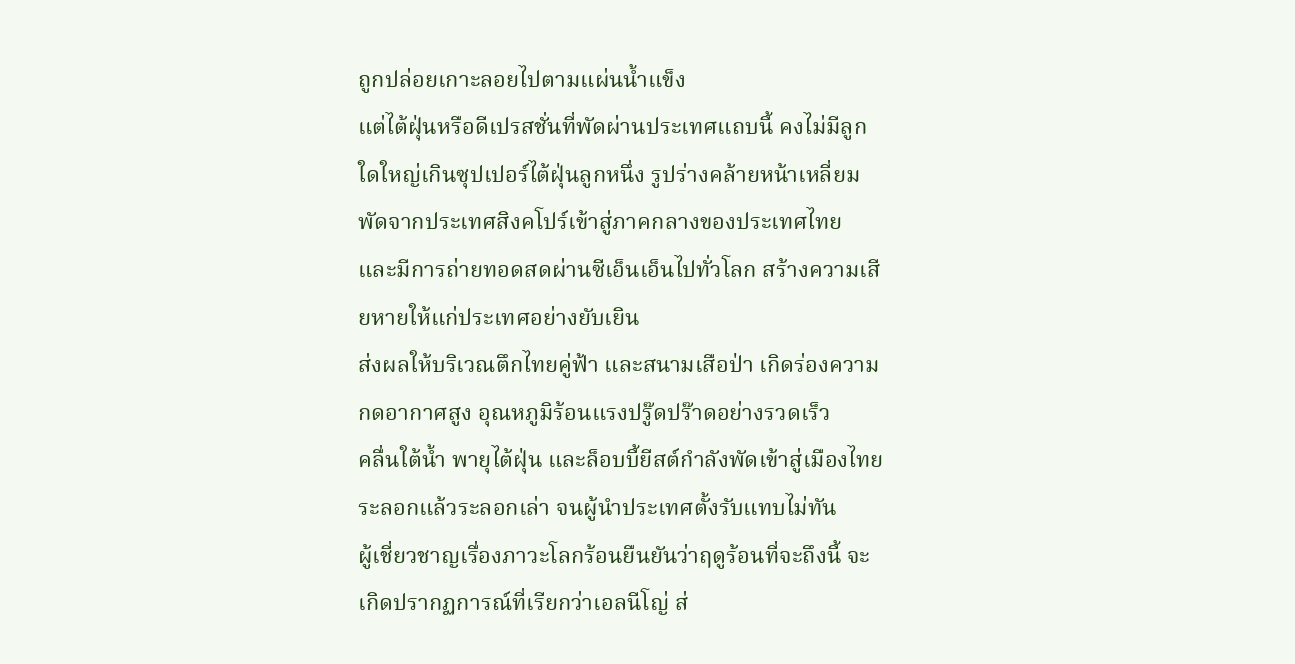ถูกปล่อยเกาะลอยไปตามแผ่นน้ำแข็ง
แต่ไต้ฝุ่นหรือดีเปรสชั่นที่พัดผ่านประเทศแถบนี้ คงไม่มีลูกใดใหญ่เกินซุปเปอร์ไต้ฝุ่นลูกหนึ่ง รูปร่างคล้ายหน้าเหลี่ยม พัดจากประเทศสิงคโปร์เข้าสู่ภาคกลางของประเทศไทย และมีการถ่ายทอดสดผ่านซีเอ็นเอ็นไปทั่วโลก สร้างความเสียหายให้แก่ประเทศอย่างยับเยิน
ส่งผลให้บริเวณตึกไทยคู่ฟ้า และสนามเสือป่า เกิดร่องความกดอากาศสูง อุณหภูมิร้อนแรงปรู๊ดปร๊าดอย่างรวดเร็ว
คลื่นใต้น้ำ พายุไต้ฝุ่น และล็อบบี้ยีสต์กำลังพัดเข้าสู่เมืองไทยระลอกแล้วระลอกเล่า จนผู้นำประเทศตั้งรับแทบไม่ทัน
ผู้เชี่ยวชาญเรื่องภาวะโลกร้อนยืนยันว่าฤดูร้อนที่จะถึงนี้ จะเกิดปรากฏการณ์ที่เรียกว่าเอลนีโญ่ ส่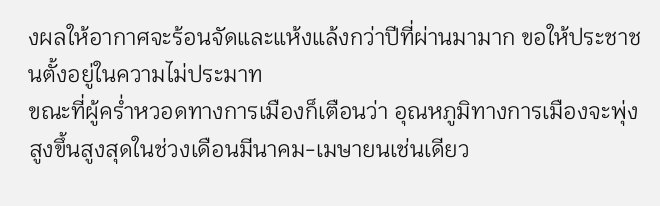งผลให้อากาศจะร้อนจัดและแห้งแล้งกว่าปีที่ผ่านมามาก ขอให้ประชาชนตั้งอยู่ในความไม่ประมาท
ขณะที่ผู้คร่ำหวอดทางการเมืองก็เตือนว่า อุณหภูมิทางการเมืองจะพุ่งสูงขึ้นสูงสุดในช่วงเดือนมีนาคม-เมษายนเช่นเดียว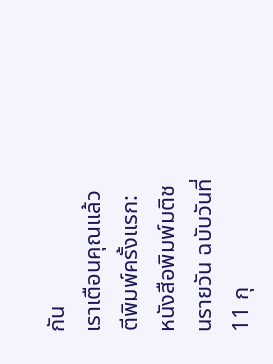กัน
เราเตือนคุณแล้ว
ตีพิมพ์ครั้งแรก: หนังสือพิมพ์มติชนรายวัน ฉบับวันที่ 11 กุ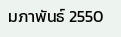มภาพันธ์ 2550